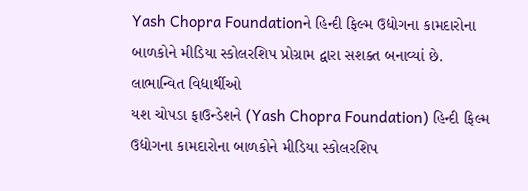Yash Chopra Foundationને હિન્દી ફિલ્મ ઉદ્યોગના કામદારોના બાળકોને મીડિયા સ્કોલરશિપ પ્રોગ્રામ દ્વારા સશક્ત બનાવ્યાં છે.
લાભાન્વિત વિદ્યાર્થીઓ
યશ ચોપડા ફાઉન્ડેશને (Yash Chopra Foundation) હિન્દી ફિલ્મ ઉદ્યોગના કામદારોના બાળકોને મીડિયા સ્કોલરશિપ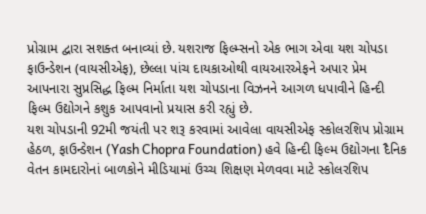પ્રોગ્રામ દ્વારા સશક્ત બનાવ્યાં છે. યશરાજ ફિલ્મ્સનો એક ભાગ એવા યશ ચોપડા ફાઉન્ડેશન (વાયસીએફ), છેલ્લા પાંચ દાયકાઓથી વાયઆરએફને અપાર પ્રેમ આપનારા સુપ્રસિદ્ધ ફિલ્મ નિર્માતા યશ ચોપડાના વિઝનને આગળ ધપાવીને હિન્દી ફિલ્મ ઉદ્યોગને કશુક આપવાનો પ્રયાસ કરી રહ્યું છે.
યશ ચોપડાની 92મી જયંતી પર શરૂ કરવામાં આવેલા વાયસીએફ સ્કોલરશિપ પ્રોગ્રામ હેઠળ, ફાઉન્ડેશન (Yash Chopra Foundation) હવે હિન્દી ફિલ્મ ઉદ્યોગના દૈનિક વેતન કામદારોનાં બાળકોને મીડિયામાં ઉચ્ચ શિક્ષણ મેળવવા માટે સ્કોલરશિપ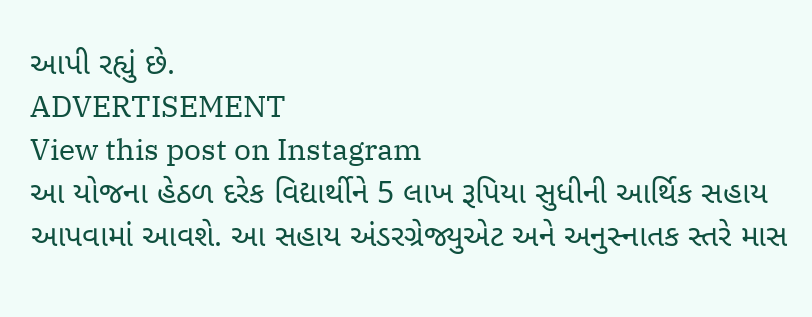આપી રહ્યું છે.
ADVERTISEMENT
View this post on Instagram
આ યોજના હેઠળ દરેક વિદ્યાર્થીને 5 લાખ રૂપિયા સુધીની આર્થિક સહાય આપવામાં આવશે. આ સહાય અંડરગ્રેજ્યુએટ અને અનુસ્નાતક સ્તરે માસ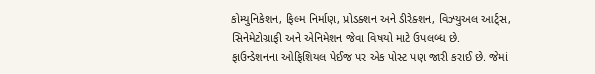કોમ્યુનિકેશન, ફિલ્મ નિર્માણ, પ્રોડક્શન અને ડીરેક્શન, વિઝ્યુઅલ આર્ટ્સ, સિનેમેટોગ્રાફી અને એનિમેશન જેવા વિષયો માટે ઉપલબ્ધ છે.
ફાઉન્ડેશનના ઓફિશિયલ પેઈજ પર એક પોસ્ટ પણ જારી કરાઈ છે. જેમાં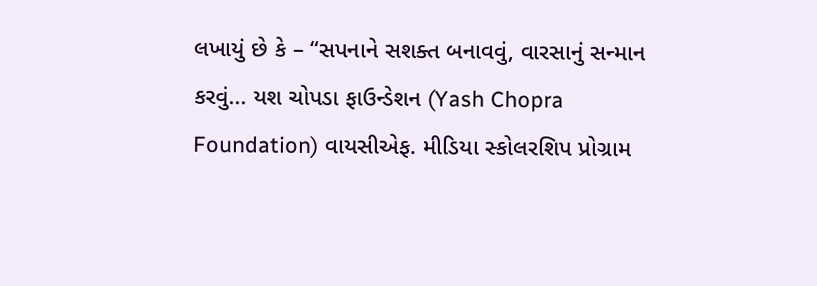લખાયું છે કે – “સપનાને સશક્ત બનાવવું, વારસાનું સન્માન કરવું... યશ ચોપડા ફાઉન્ડેશન (Yash Chopra Foundation) વાયસીએફ. મીડિયા સ્કોલરશિપ પ્રોગ્રામ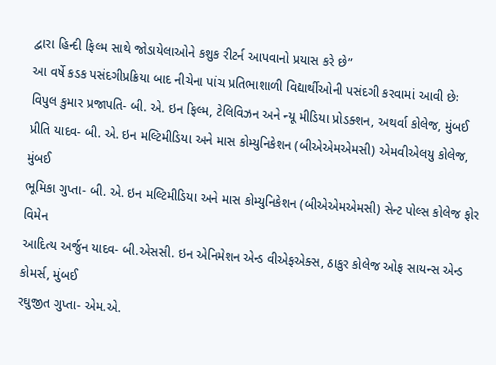દ્વારા હિન્દી ફિલ્મ સાથે જોડાયેલાઓને કશુક રીટર્ન આપવાનો પ્રયાસ કરે છે”
આ વર્ષે કડક પસંદગીપ્રક્રિયા બાદ નીચેના પાંચ પ્રતિભાશાળી વિદ્યાર્થીઓની પસંદગી કરવામાં આવી છેઃ
વિપુલ કુમાર પ્રજાપતિ- બી. એ. ઇન ફિલ્મ, ટેલિવિઝન અને ન્યૂ મીડિયા પ્રોડક્શન, અથર્વા કોલેજ, મુંબઈ
પ્રીતિ યાદવ- બી. એ. ઇન મલ્ટિમીડિયા અને માસ કોમ્યુનિકેશન (બીએએમએમસી) એમવીએલયુ કોલેજ, મુંબઈ
ભૂમિકા ગુપ્તા- બી. એ. ઇન મલ્ટિમીડિયા અને માસ કોમ્યુનિકેશન (બીએએમએમસી) સેન્ટ પોલ્સ કોલેજ ફોર વિમેન
આદિત્ય અર્જુન યાદવ- બી.એસસી. ઇન એનિમેશન એન્ડ વીએફએક્સ, ઠાકુર કોલેજ ઓફ સાયન્સ એન્ડ કોમર્સ, મુંબઈ
રઘુજીત ગુપ્તા- એમ.એ.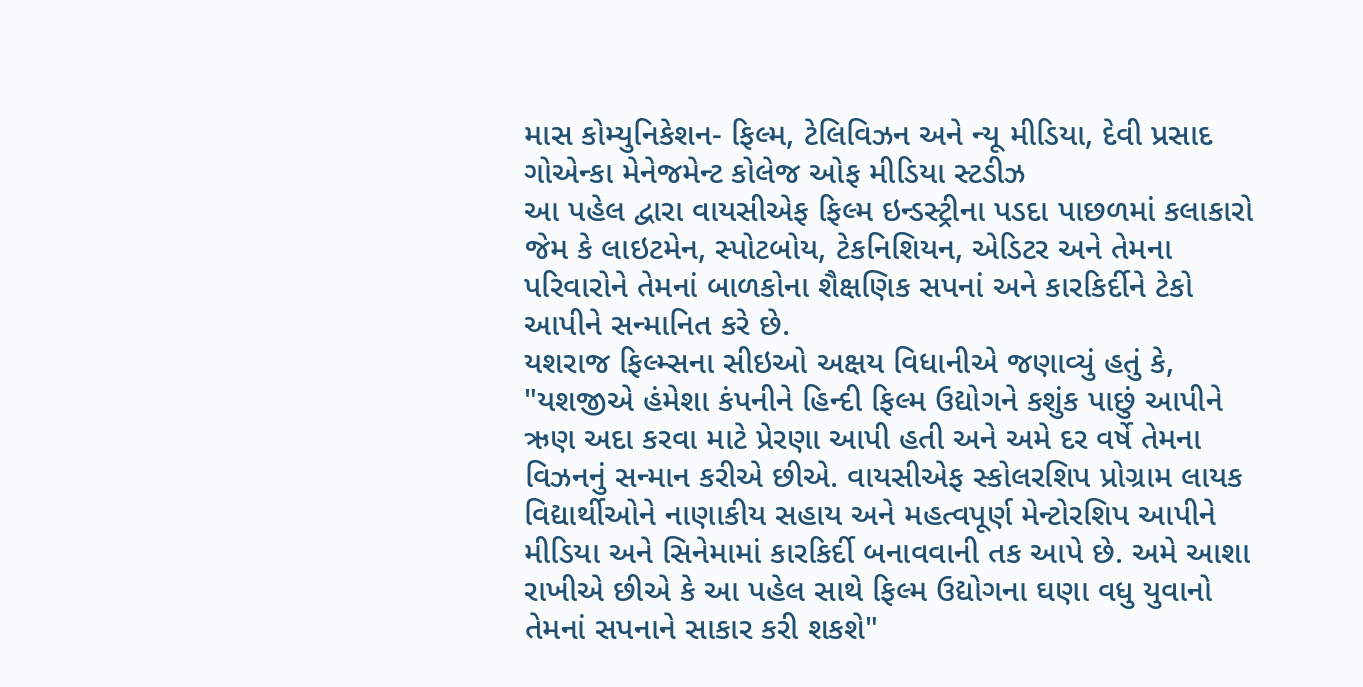માસ કોમ્યુનિકેશન- ફિલ્મ, ટેલિવિઝન અને ન્યૂ મીડિયા, દેવી પ્રસાદ ગોએન્કા મેનેજમેન્ટ કોલેજ ઓફ મીડિયા સ્ટડીઝ
આ પહેલ દ્વારા વાયસીએફ ફિલ્મ ઇન્ડસ્ટ્રીના પડદા પાછળમાં કલાકારો જેમ કે લાઇટમેન, સ્પોટબોય, ટેકનિશિયન, એડિટર અને તેમના પરિવારોને તેમનાં બાળકોના શૈક્ષણિક સપનાં અને કારકિર્દીને ટેકો આપીને સન્માનિત કરે છે.
યશરાજ ફિલ્મ્સના સીઇઓ અક્ષય વિધાનીએ જણાવ્યું હતું કે, "યશજીએ હંમેશા કંપનીને હિન્દી ફિલ્મ ઉદ્યોગને કશુંક પાછું આપીને ઋણ અદા કરવા માટે પ્રેરણા આપી હતી અને અમે દર વર્ષે તેમના વિઝનનું સન્માન કરીએ છીએ. વાયસીએફ સ્કોલરશિપ પ્રોગ્રામ લાયક વિદ્યાર્થીઓને નાણાકીય સહાય અને મહત્વપૂર્ણ મેન્ટોરશિપ આપીને મીડિયા અને સિનેમામાં કારકિર્દી બનાવવાની તક આપે છે. અમે આશા રાખીએ છીએ કે આ પહેલ સાથે ફિલ્મ ઉદ્યોગના ઘણા વધુ યુવાનો તેમનાં સપનાને સાકાર કરી શકશે"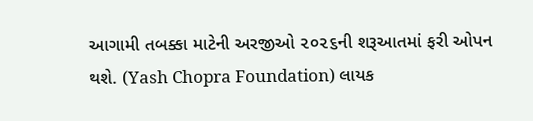આગામી તબક્કા માટેની અરજીઓ ૨૦૨૬ની શરૂઆતમાં ફરી ઓપન થશે. (Yash Chopra Foundation) લાયક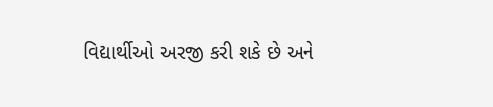વિદ્યાર્થીઓ અરજી કરી શકે છે અને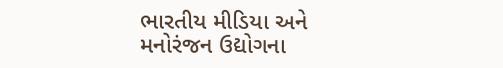ભારતીય મીડિયા અને મનોરંજન ઉદ્યોગના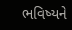ભવિષ્યને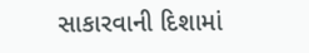સાકારવાની દિશામાં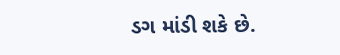ડગ માંડી શકે છે.